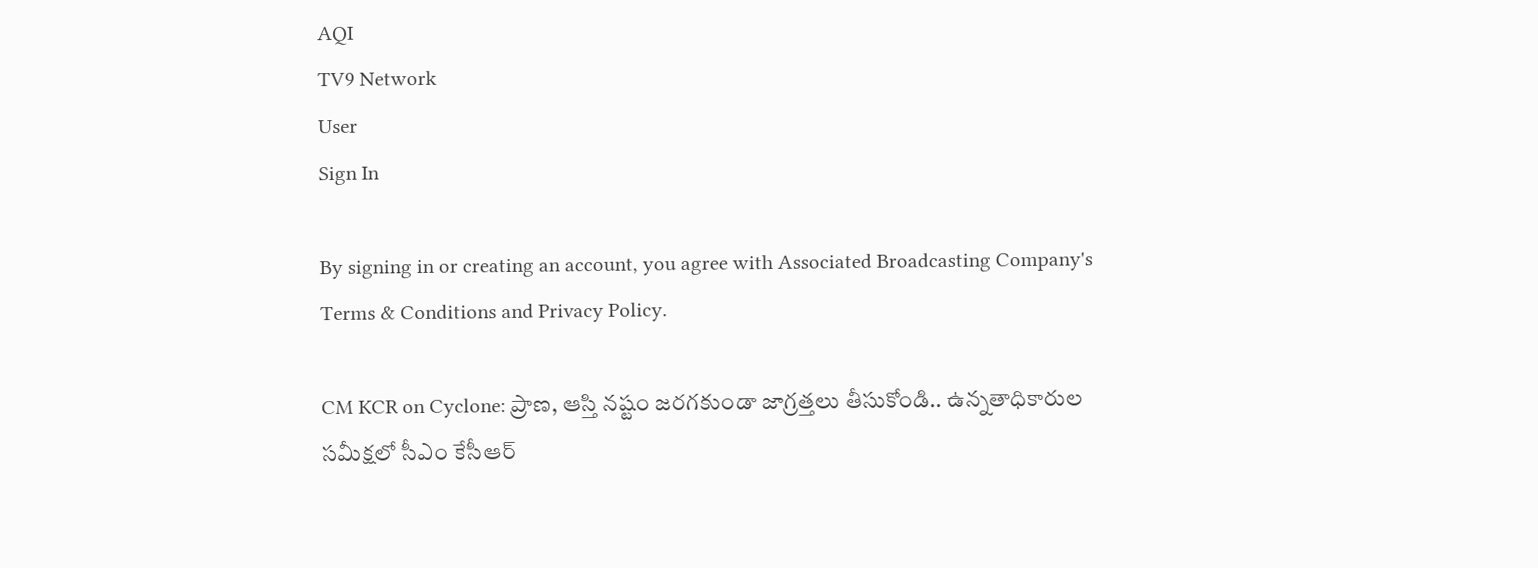AQI
TV9 Network
User
Sign In

By signing in or creating an account, you agree with Associated Broadcasting Company's Terms & Conditions and Privacy Policy.

CM KCR on Cyclone: ప్రాణ, ఆస్తి నష్టం జరగకుండా జాగ్రత్తలు తీసుకోండి.. ఉన్నతాధికారుల సమీక్షలో సీఎం కేసీఆర్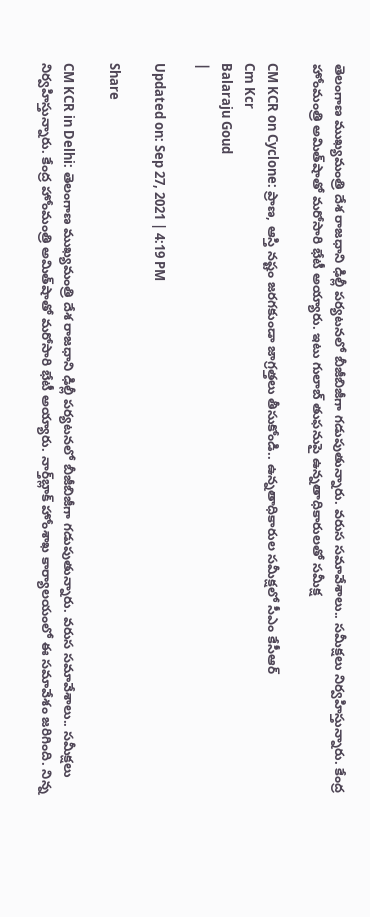తెలంగాణ ముఖ్యమంత్రి దేశ రాజధాని ఢిల్లీ పర్యటనలో బీజీబిజీగా గడుపుతున్నారు. వరుస సమావేశాలు.. సమీక్షలు నిర్వహిస్తున్నారు. కేంద్ర హోంమంత్రి అమిత్‌షాతో మరోసారి భేటీ అయ్యారు. ఇటు గులాబ్ తుఫనుపై ఉన్నతాధికారులతో సమీక్ష

CM KCR on Cyclone: ప్రాణ, ఆస్తి నష్టం జరగకుండా జాగ్రత్తలు తీసుకోండి.. ఉన్నతాధికారుల సమీక్షలో సీఎం కేసీఆర్
Cm Kcr
Balaraju Goud
|

Updated on: Sep 27, 2021 | 4:19 PM

Share

CM KCR in Delhi: తెలంగాణ ముఖ్యమంత్రి దేశ రాజధాని ఢిల్లీ పర్యటనలో బీజీబిజీగా గడుపుతున్నారు. వరుస సమావేశాలు.. సమీక్షలు నిర్వహిస్తున్నారు. కేంద్ర హోంమంత్రి అమిత్‌షాతో మరోసారి భేటీ అయ్యారు. నార్త్‌బ్లాక్ హోంశాఖ కార్యాలయంలో ఈ సమావేశం జరిగింది. నిన్న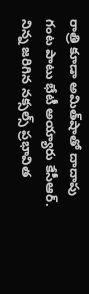రాత్రి కూడా అమిత్‌షాతో దాదాపు గంట పాటు భేటీ అయ్యారు కేసీఆర్. నిన్న జరిగిన నక్సల్స్‌ ప్రభావిత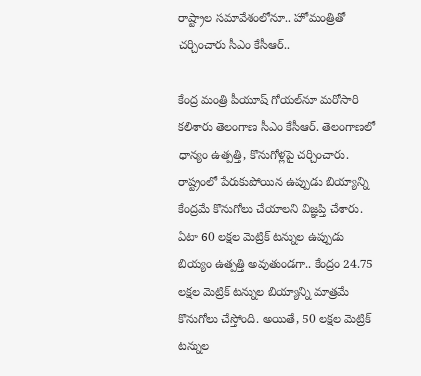రాష్ట్రాల సమావేశంలోనూ.. హోమంత్రితో చర్చించారు సీఎం కేసీఆర్..

కేంద్ర మంత్రి పీయూష్ గోయల్‌నూ మరోసారి కలిశారు తెలంగాణ సీఎం కేసీఆర్. తెలంగాణలో ధాన్యం ఉత్పత్తి, కొనుగోళ్లపై చర్చించారు. రాష్ట్రంలో పేరుకుపోయిన ఉప్పుడు బియ్యాన్ని కేంద్రమే కొనుగోలు చేయాలని విజ్ఞప్తి చేశారు. ఏటా 60 లక్షల మెట్రిక్ టన్నుల ఉప్పుడు బియ్యం ఉత్పత్తి అవుతుండగా.. కేంద్రం 24.75 లక్షల మెట్రిక్ టన్నుల బియ్యాన్ని మాత్రమే కొనుగోలు చేస్తోంది. అయితే, 50 లక్షల మెట్రిక్ టన్నుల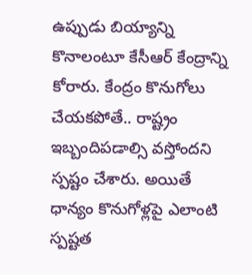ఉప్పుడు బియ్యాన్ని కొనాలంటూ కేసీఆర్ కేంద్రాన్ని కోరారు. కేంద్రం కొనుగోలు చేయకపోతే.. రాష్ట్రం ఇబ్బందిపడాల్సి వస్తోందని స్పష్టం చేశారు. అయితే ధాన్యం కొనుగోళ్లపై ఎలాంటి స్పష్టత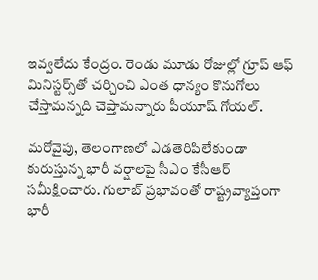ఇవ్వలేదు కేంద్రం. రెండు మూడు రోజుల్లో గ్రూప్ ఆఫ్ మినిస్టర్స్‌తో చర్చించి ఎంత ధాన్యం కొనుగోలు చేస్తామన్నది చెప్తామన్నారు పీయూష్ గోయల్.

మరోవైపు, తెలంగాణలో ఎడతెరిపిలేకుండా కురుస్తున్న భారీ వర్షాలపై సీఎం కేసీఆర్ సమీక్షించారు. గులాబ్‌ ప్రభావంతో రాష్ట్రవ్యాప్తంగా భారీ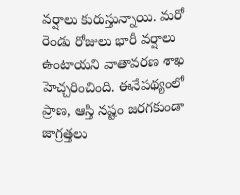వర్షాలు కురుస్తున్నాయి. మరో రెండు రోజులు భారీ వర్షాలు ఉంటాయని వాతావరణ శాఖ హెచ్చరించింది. ఈనేపథ్యంలో ప్రాణ, ఆస్తి నష్టం జరగకుండా జాగ్రత్తలు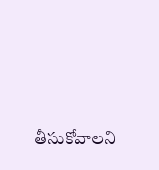తీసుకోవాలని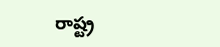రాష్ట్ర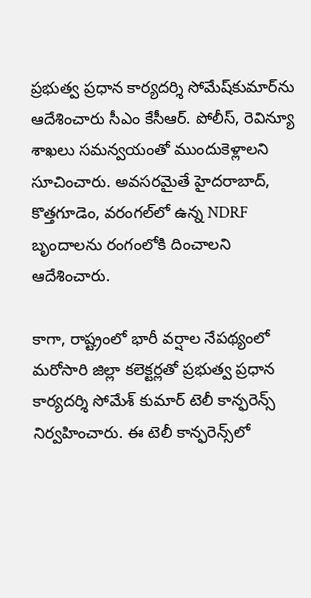ప్రభుత్వ ప్రధాన కార్యదర్శి సోమేష్‌కుమార్‌ను ఆదేశించారు సీఎం కేసీఆర్. పోలీస్, రెవిన్యూ శాఖలు సమన్వయంతో ముందుకెళ్లాలని సూచించారు. అవసరమైతే హైదరాబాద్, కొత్తగూడెం, వరంగల్‌లో ఉన్న NDRF బృందాలను రంగంలోకి దించాలని ఆదేశించారు.

కాగా, రాష్ట్రంలో భారీ వర్షాల నేపథ్యంలో మరోసారి జిల్లా కలెక్టర్లతో ప్రభుత్వ ప్రధాన కార్యదర్శి సోమేశ్ కుమార్ టెలీ కాన్ఫరెన్స్ నిర్వహించారు. ఈ టెలీ కాన్ఫరెన్స్‌లో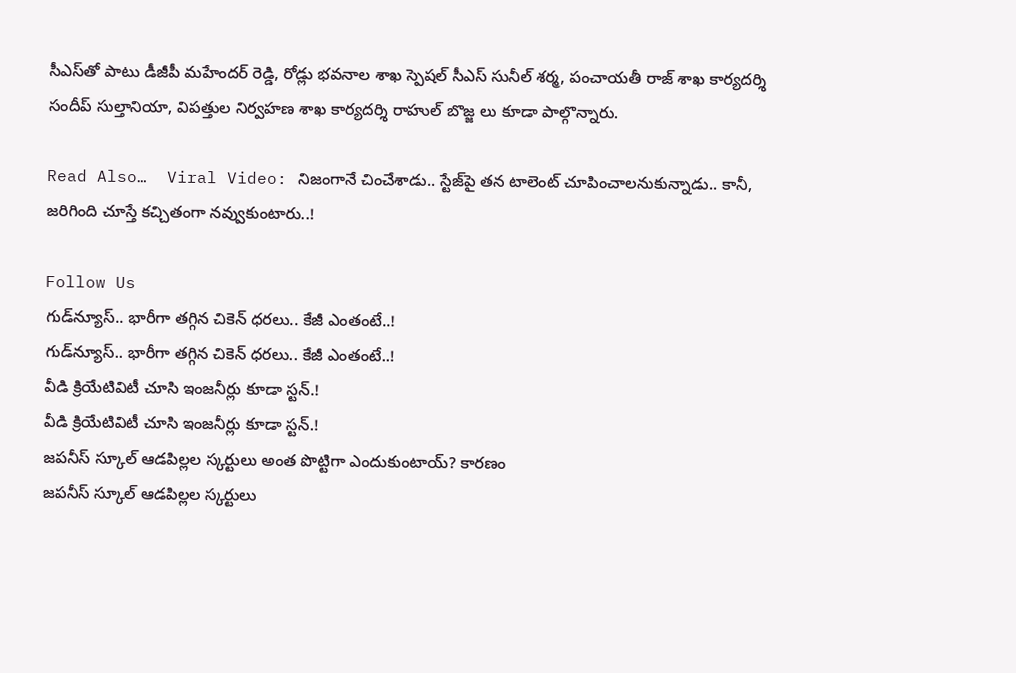సీఎస్‌తో పాటు డీజీపీ మహేందర్ రెడ్డి, రోడ్లు భవనాల శాఖ స్పెషల్ సీఎస్ సునీల్ శర్మ, పంచాయతీ రాజ్ శాఖ కార్యదర్శి సందీప్ సుల్తానియా, విపత్తుల నిర్వహణ శాఖ కార్యదర్శి రాహుల్ బొజ్జ లు కూడా పాల్గొన్నారు.

Read Also…  Viral Video: నిజంగానే చించేశాడు.. స్టేజ్‌పై తన టాలెంట్ చూపించాలనుకున్నాడు.. కానీ, జరిగింది చూస్తే కచ్చితంగా నవ్వుకుంటారు..!

Follow Us
గుడ్‌న్యూస్‌.. భారీగా తగ్గిన చికెన్‌ ధరలు.. కేజీ ఎంతంటే..!
గుడ్‌న్యూస్‌.. భారీగా తగ్గిన చికెన్‌ ధరలు.. కేజీ ఎంతంటే..!
వీడి క్రియేటివిటీ చూసి ఇంజనీర్లు కూడా స్టన్.!
వీడి క్రియేటివిటీ చూసి ఇంజనీర్లు కూడా స్టన్.!
జపనీస్ స్కూల్ ఆడపిల్లల స్కర్టులు అంత పొట్టిగా ఎందుకుంటాయ్? కారణం
జపనీస్ స్కూల్ ఆడపిల్లల స్కర్టులు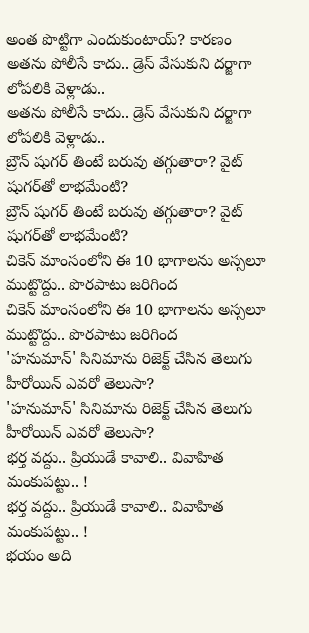అంత పొట్టిగా ఎందుకుంటాయ్? కారణం
అతను పోలీసే కాదు.. డ్రెస్ వేసుకుని దర్జాగా లోపలికి వెళ్లాడు..
అతను పోలీసే కాదు.. డ్రెస్ వేసుకుని దర్జాగా లోపలికి వెళ్లాడు..
బ్రౌన్ షుగర్ తింటే బరువు తగ్గుతారా? వైట్ షుగర్‌తో లాభమేంటి?
బ్రౌన్ షుగర్ తింటే బరువు తగ్గుతారా? వైట్ షుగర్‌తో లాభమేంటి?
చికెన్ మాంసంలోని ఈ 10 భాగాలను అస్సలూ ముట్టొద్దు.. పొరపాటు జరిగింద
చికెన్ మాంసంలోని ఈ 10 భాగాలను అస్సలూ ముట్టొద్దు.. పొరపాటు జరిగింద
'హనుమాన్' సినిమాను రిజెక్ట్ చేసిన తెలుగు హీరోయిన్ ఎవరో తెలుసా?
'హనుమాన్' సినిమాను రిజెక్ట్ చేసిన తెలుగు హీరోయిన్ ఎవరో తెలుసా?
భర్త వద్దు.. ప్రియుడే కావాలి.. వివాహిత మంకుపట్టు.. !
భర్త వద్దు.. ప్రియుడే కావాలి.. వివాహిత మంకుపట్టు.. !
భయం అది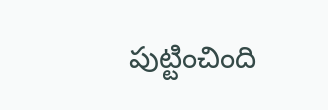పుట్టించింది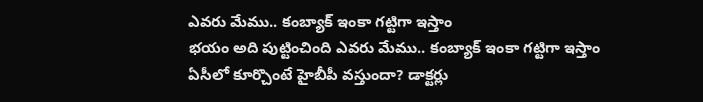ఎవరు మేము.. కంబ్యాక్ ఇంకా గట్టిగా ఇస్తాం
భయం అది పుట్టించింది ఎవరు మేము.. కంబ్యాక్ ఇంకా గట్టిగా ఇస్తాం
ఏసీలో కూర్చొంటే హైబీపీ వస్తుందా? డాక్టర్లు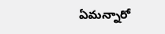ఏమన్నారో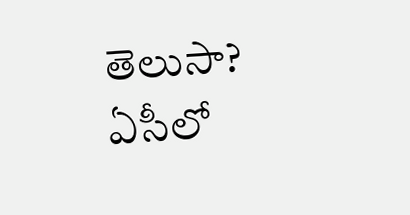తెలుసా?
ఏసీలో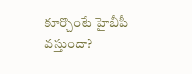కూర్చొంటే హైబీపీ వస్తుందా?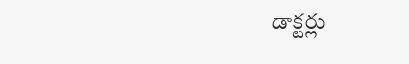డాక్టర్లు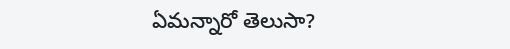ఏమన్నారో తెలుసా?